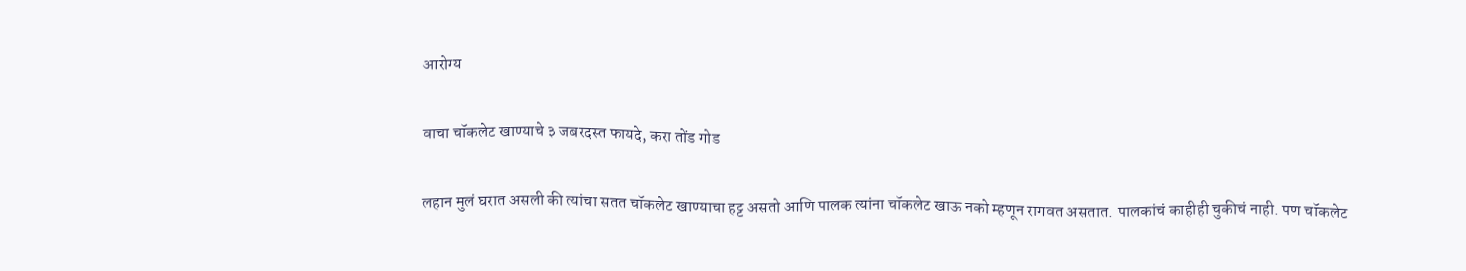आरोग्य

वाचा चॉकलेट खाण्याचे ३ जबरदस्त फायदे, करा तोंड गोड

लहान मुलं घरात असली की त्यांचा सतत चॉकलेट खाण्याचा हट्ट असतो आणि पालक त्यांना चॉकलेट खाऊ नको म्हणून रागवत असतात. पालकांचं काहीही चुकीचं नाही. पण चॉकलेट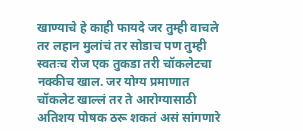खाण्याचे हे काही फायदे जर तुम्ही वाचले तर लहान मुलांचं तर सोडाच पण तुम्ही स्वतःच रोज एक तुकडा तरी चॉकलेटचा नक्कीच खाल. जर योग्य प्रमाणात चॉकलेट खाल्लं तर ते आरोग्यासाठी अतिशय पोषक ठरू शकतं असं सांगणारे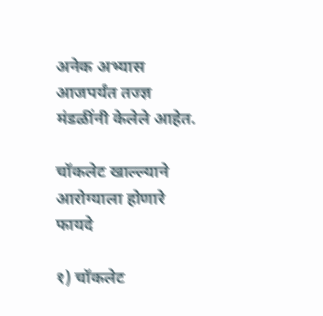अनेक अभ्यास आजपर्यंत तज्ज्ञ मंडळींनी केलेले आहेत.

चॉकलेट खाल्ल्याने आरोग्याला होणारे फायदे

१) चॉकलेट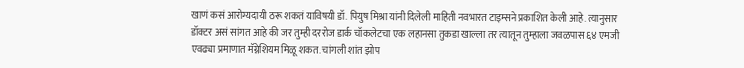खाणं कसं आरोग्यदायी ठरू शकतं याविषयी डॉ. पियुष मिश्रा यांनी दिलेली माहिती नवभारत टाइम्सने प्रकाशित केली आहे. त्यानुसार डॉक्टर असं सांगत आहे की जर तुम्ही दररोज डार्क चॉकलेटचा एक लहानसा तुकडा खाल्ला तर त्यातून तुम्हाला जवळपास ६४ एमजी एवढ्या प्रमाणात मॅग्नेशियम मिळू शकत. चांगली शांत झोप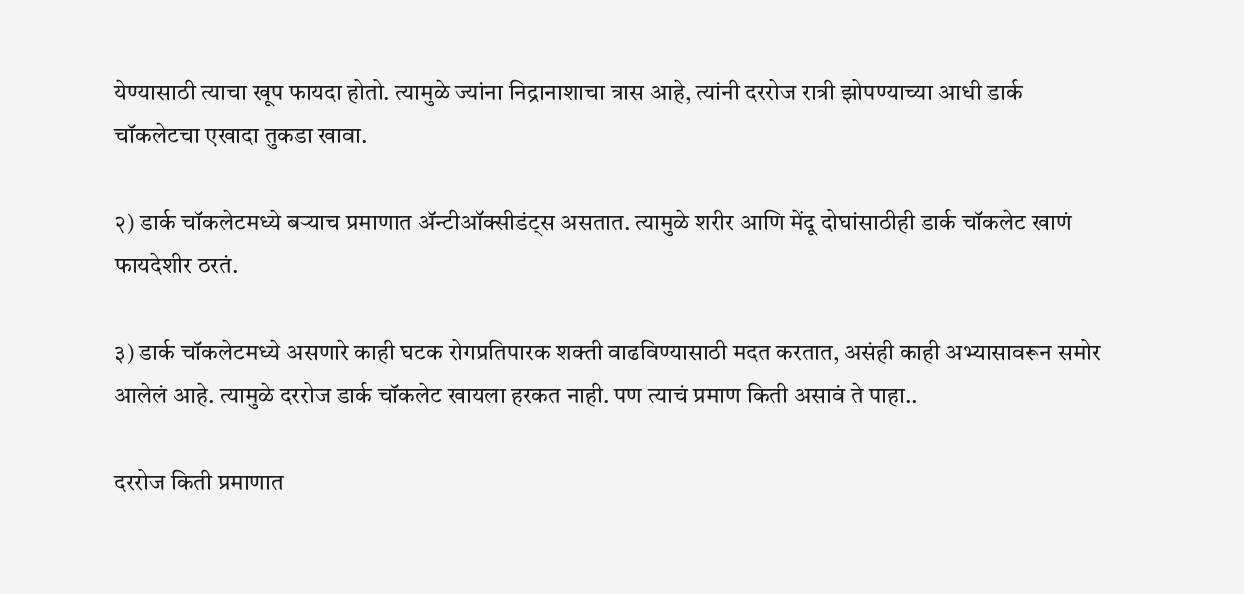येण्यासाठी त्याचा खूप फायदा होतो. त्यामुळे ज्यांना निद्रानाशाचा त्रास आहे, त्यांनी दररोज रात्री झोपण्याच्या आधी डार्क चॉकलेटचा एखादा तुकडा खावा.

२) डार्क चॉकलेटमध्ये बऱ्याच प्रमाणात ॲन्टीऑक्सीडंट्स असतात. त्यामुळे शरीर आणि मेंदू दोघांसाठीही डार्क चॉकलेट खाणं फायदेशीर ठरतं.

३) डार्क चॉकलेटमध्ये असणारे काही घटक रोगप्रतिपारक शक्ती वाढविण्यासाठी मदत करतात, असंही काही अभ्यासावरून समोर आलेलं आहे. त्यामुळे दररोज डार्क चॉकलेट खायला हरकत नाही. पण त्याचं प्रमाण किती असावं ते पाहा..

दररोज किती प्रमाणात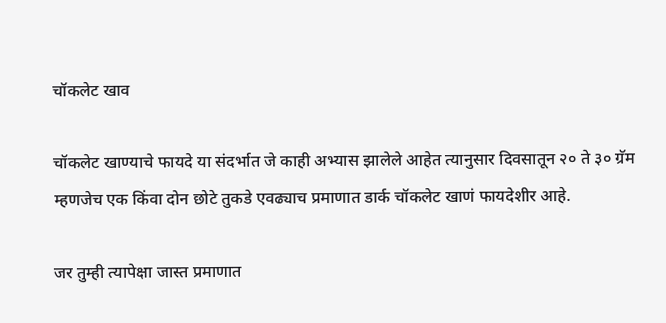चॉकलेट खाव

चॉकलेट खाण्याचे फायदे या संदर्भात जे काही अभ्यास झालेले आहेत त्यानुसार दिवसातून २० ते ३० ग्रॅम म्हणजेच एक किंवा दोन छोटे तुकडे एवढ्याच प्रमाणात डार्क चॉकलेट खाणं फायदेशीर आहे.

जर तुम्ही त्यापेक्षा जास्त प्रमाणात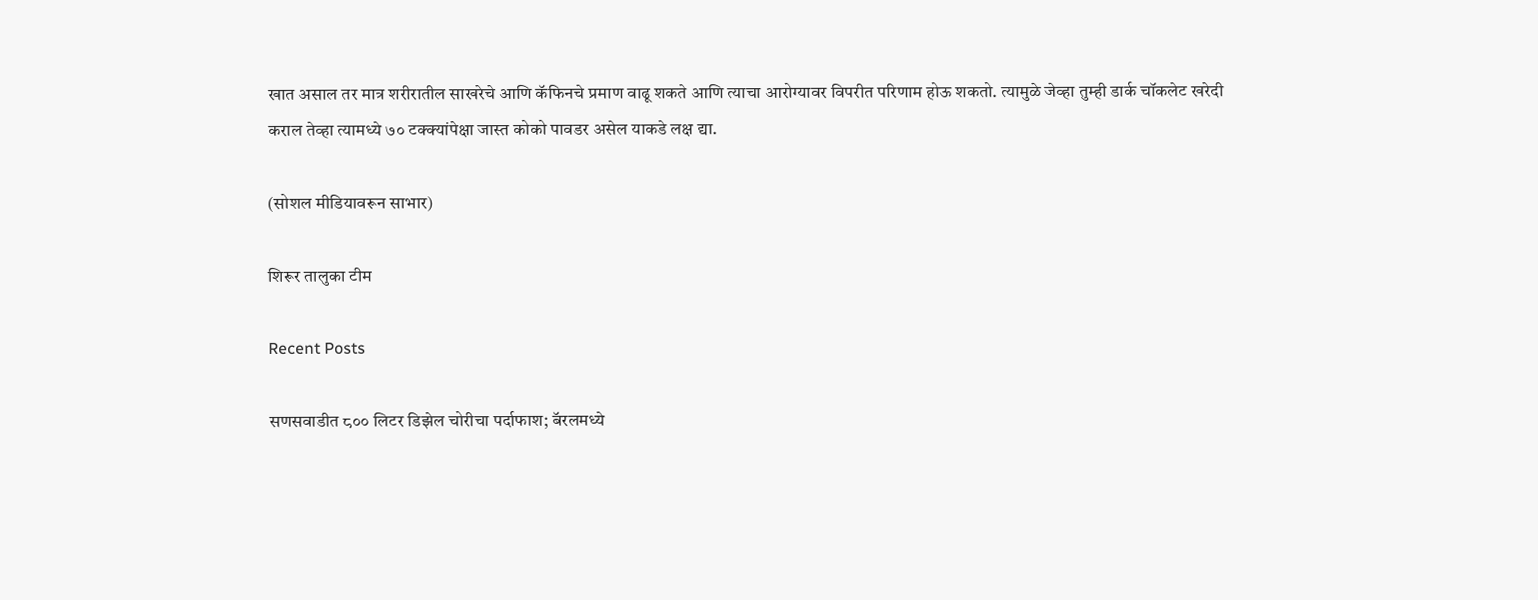खात असाल तर मात्र शरीरातील साखरेचे आणि कॅफिनचे प्रमाण वाढू शकते आणि त्याचा आरोग्यावर विपरीत परिणाम होऊ शकतो. त्यामुळे जेव्हा तुम्ही डार्क चॉकलेट खरेदी कराल तेव्हा त्यामध्ये ७० टक्क्यांपेक्षा जास्त कोको पावडर असेल याकडे लक्ष द्या.

(सोशल मीडियावरून साभार)

शिरूर तालुका टीम

Recent Posts

सणसवाडीत ८०० लिटर डिझेल चोरीचा पर्दाफाश; बॅरलमध्ये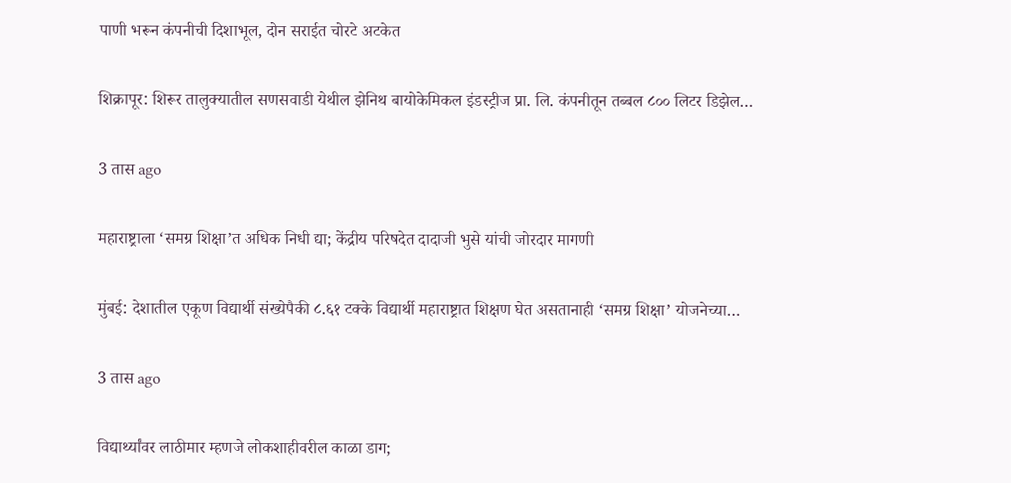पाणी भरून कंपनीची दिशाभूल, दोन सराईत चोरटे अटकेत

शिक्रापूर: शिरूर तालुक्यातील सणसवाडी येथील झेनिथ बायोकेमिकल इंडस्ट्रीज प्रा. लि. कंपनीतून तब्बल ८०० लिटर डिझेल…

3 तास ago

महाराष्ट्राला ‘समग्र शिक्षा’त अधिक निधी द्या; केंद्रीय परिषदेत दादाजी भुसे यांची जोरदार मागणी

मुंबई: देशातील एकूण विद्यार्थी संख्येपैकी ८.६१ टक्के विद्यार्थी महाराष्ट्रात शिक्षण घेत असतानाही ‘समग्र शिक्षा’ योजनेच्या…

3 तास ago

विद्यार्थ्यांवर लाठीमार म्हणजे लोकशाहीवरील काळा डाग;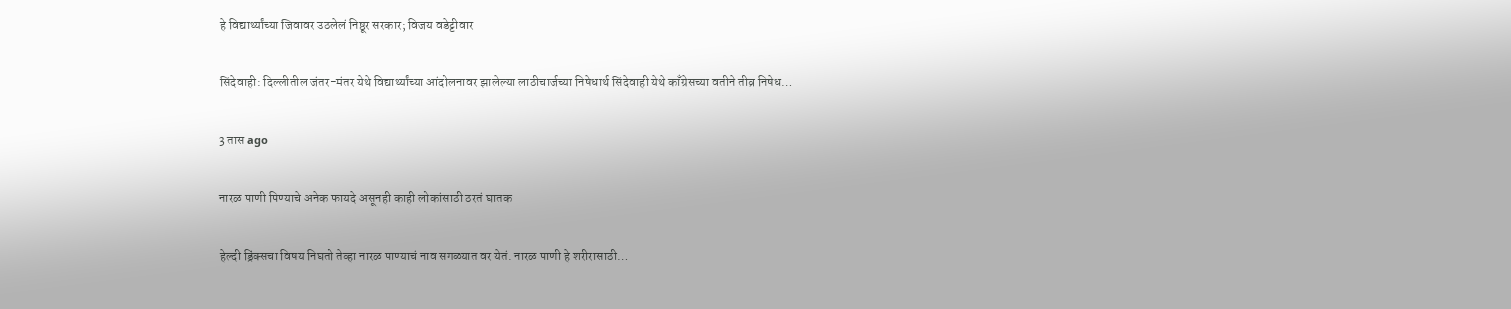हे विद्यार्थ्यांच्या जिवावर उठलेलं निष्ठूर सरकार; विजय वडेट्टीवार

सिंदेवाही: दिल्लीतील जंतर-मंतर येथे विद्यार्थ्यांच्या आंदोलनावर झालेल्या लाठीचार्जच्या निषेधार्थ सिंदेवाही येथे काँग्रेसच्या वतीने तीव्र निषेध…

3 तास ago

नारळ पाणी पिण्याचे अनेक फायदे असूनही काही लोकांसाठी ठरतं घातक

हेल्दी ड्रिंक्सचा विषय निघतो तेव्हा नारळ पाण्याचं नाव सगळ्यात वर येतं. नारळ पाणी हे शरीरासाठी…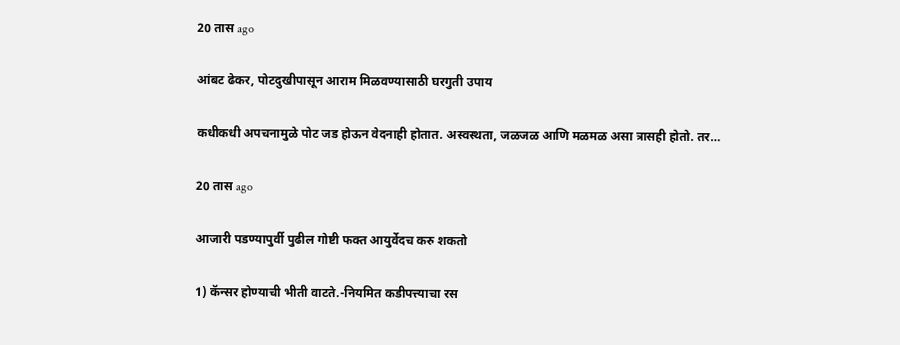20 तास ago

आंबट ढेकर, पोटदुखीपासून आराम मिळवण्यासाठी घरगुती उपाय

कधीकधी अपचनामुळे पोट जड होऊन वेदनाही होतात. अस्वस्थता, जळजळ आणि मळमळ असा त्रासही होतो. तर…

20 तास ago

आजारी पडण्यापुर्वी पुढील गोष्टी फक्त आयुर्वेदच करु शकतो

1) कॅन्सर होण्याची भीती वाटते.-नियमित कडीपत्त्याचा रस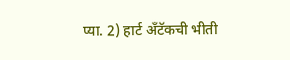प्या. 2) हार्ट अँटॅकची भीती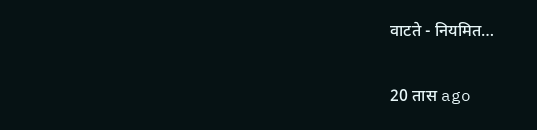वाटते - नियमित…

20 तास ago